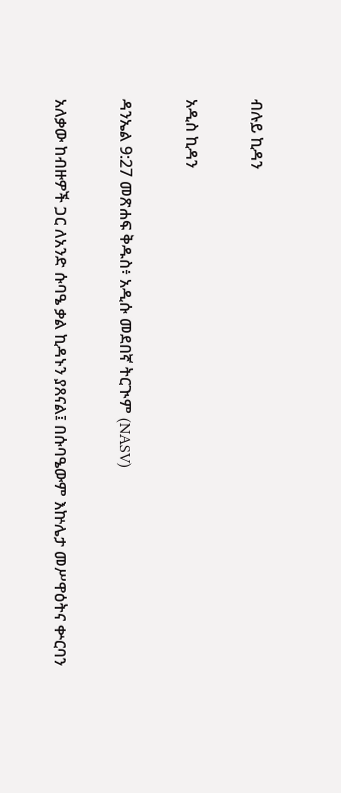ብሉይ ኪዳን

አዲስ ኪዳን

ዳንኤል 9:27 መጽሐፍ ቅዱስ፥ አዲሱ መደበኛ ትርጒም (NASV)

አለቃው ከብዙዎች ጋር ለአንድ ሱባዔ ቃል ኪዳኑን ያጸናል፤ በሱባዔውም እኵሌታ መሥዋዕትና ቍርባን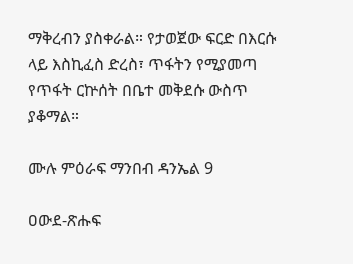ማቅረብን ያስቀራል። የታወጀው ፍርድ በእርሱ ላይ እስኪፈስ ድረስ፣ ጥፋትን የሚያመጣ የጥፋት ርኵሰት በቤተ መቅደሱ ውስጥ ያቆማል።

ሙሉ ምዕራፍ ማንበብ ዳንኤል 9

ዐውደ-ጽሑፍ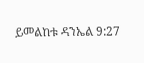ይመልከቱ ዳንኤል 9:27